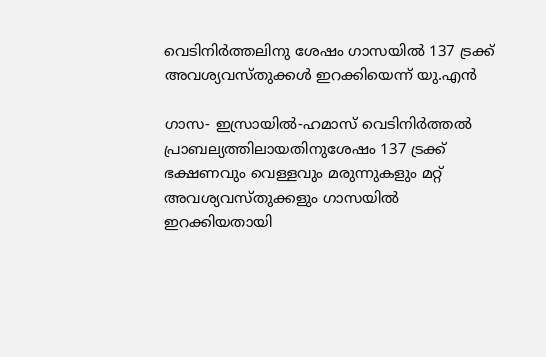വെടിനിര്‍ത്തലിനു ശേഷം ഗാസയില്‍ 137 ട്രക്ക് അവശ്യവസ്തുക്കള്‍ ഇറക്കിയെന്ന് യു.എന്‍

ഗാസ- ഇസ്രായില്‍-ഹമാസ് വെടിനിര്‍ത്തല്‍ പ്രാബല്യത്തിലായതിനുശേഷം 137 ട്രക്ക് ഭക്ഷണവും വെള്ളവും മരുന്നുകളും മറ്റ് അവശ്യവസ്തുക്കളും ഗാസയില്‍ ഇറക്കിയതായി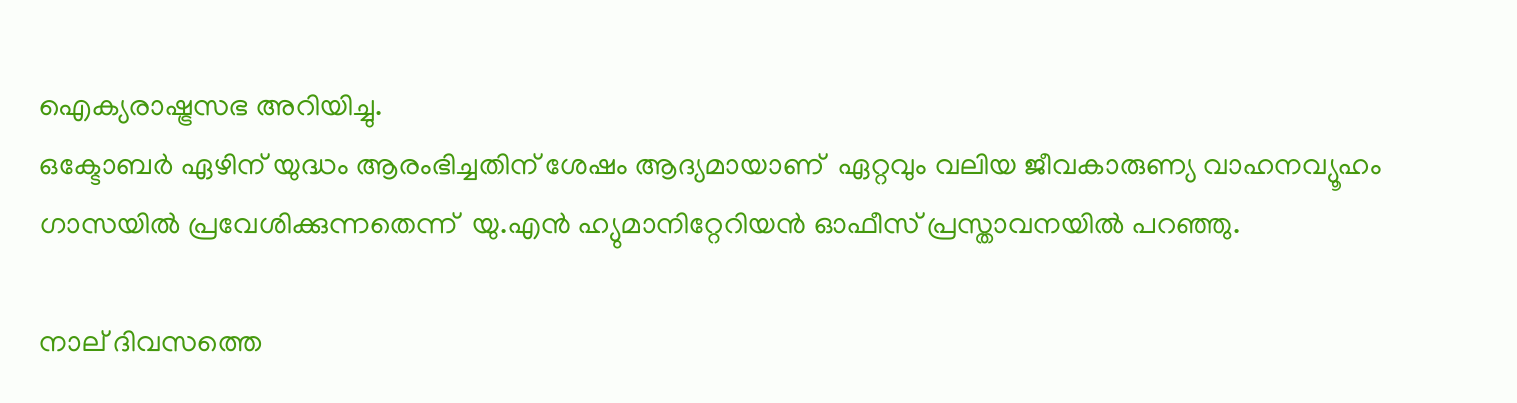ഐക്യരാഷ്ട്രസഭ അറിയിച്ചു.
ഒക്ടോബര്‍ ഏഴിന് യുദ്ധം ആരംഭിച്ചതിന് ശേഷം ആദ്യമായാണ്  ഏറ്റവും വലിയ ജീവകാരുണ്യ വാഹനവ്യൂഹം ഗാസയില്‍ പ്രവേശിക്കുന്നതെന്ന്  യു.എന്‍ ഹ്യുമാനിറ്റേറിയന്‍ ഓഫീസ് പ്രസ്താവനയില്‍ പറഞ്ഞു.

നാല് ദിവസത്തെ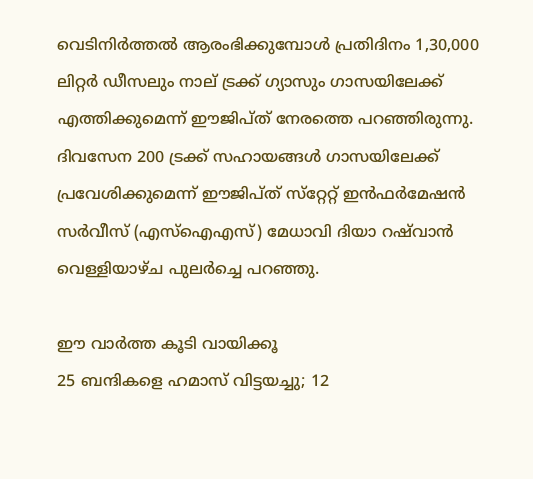വെടിനിര്‍ത്തല്‍ ആരംഭിക്കുമ്പോള്‍ പ്രതിദിനം 1,30,000 ലിറ്റര്‍ ഡീസലും നാല് ട്രക്ക് ഗ്യാസും ഗാസയിലേക്ക് എത്തിക്കുമെന്ന് ഈജിപ്ത് നേരത്തെ പറഞ്ഞിരുന്നു.
ദിവസേന 200 ട്രക്ക് സഹായങ്ങള്‍ ഗാസയിലേക്ക് പ്രവേശിക്കുമെന്ന് ഈജിപ്ത് സ്‌റ്റേറ്റ് ഇന്‍ഫര്‍മേഷന്‍ സര്‍വീസ് (എസ്‌ഐഎസ്) മേധാവി ദിയാ റഷ്‌വാന്‍ വെള്ളിയാഴ്ച പുലര്‍ച്ചെ പറഞ്ഞു.

ഈ വാർത്ത കൂടി വായിക്കൂ
25 ബന്ദികളെ ഹമാസ് വിട്ടയച്ചു; 12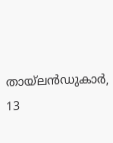തായ്‌ലന്‍ഡുകാര്‍, 13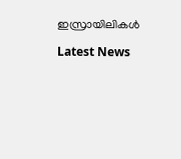ഇസ്രായിലികള്‍

Latest News